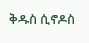ቅዱስ ሲኖዶስ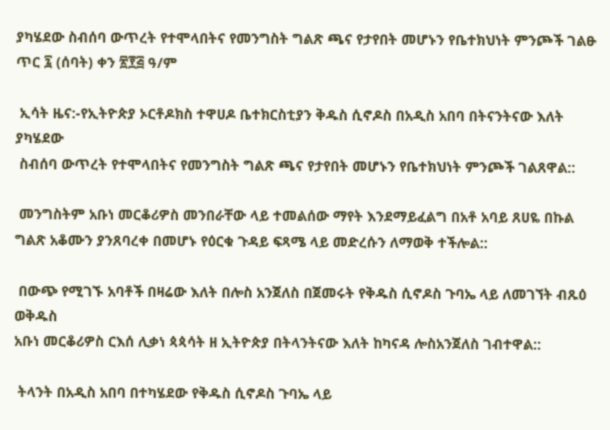ያካሄደው ስብሰባ ውጥረት የተሞላበትና የመንግስት ግልጽ ጫና የታየበት መሆኑን የቤተክህነት ምንጮች ገልፁ
ጥር ፯ (ሰባት) ቀን ፳፻፭ ዓ/ም

 ኢሳት ዜና:-የኢትዮጵያ ኦርቶዶክስ ተዋሀዶ ቤተክርስቲያን ቅዱስ ሲኖዶስ በአዲስ አበባ በትናንትናው እለት ያካሄደው
 ስብሰባ ውጥረት የተሞላበትና የመንግስት ግልጽ ጫና የታየበት መሆኑን የቤተክህነት ምንጮች ገልጸዋል::

 መንግስትም አቡነ መርቆሪዎስ መንበራቸው ላይ ተመልሰው ማየት እንደማይፈልግ በአቶ አባይ ጸሀዬ በኩል ግልጽ አቆሙን ያንጸባረቀ በመሆኑ የዕርቁ ጉዳይ ፍጻሜ ላይ መድረሱን ለማወቅ ተችሎል::

 በውጭ የሚገኙ አባቶች በዛሬው እለት በሎስ አንጀለስ በጀመሩት የቅዱስ ሲኖዶስ ጉባኤ ላይ ለመገኘት ብጹዕ ወቅዱስ
አቡነ መርቆሪዎስ ርእሰ ሊቃነ ጳጳሳት ዘ ኢትዮጵያ በትላንትናው እለት ከካናዳ ሎስአንጀለስ ገብተዋል::

 ትላንት በአዲስ አበባ በተካሄደው የቅዱስ ሲኖዶስ ጉባኤ ላይ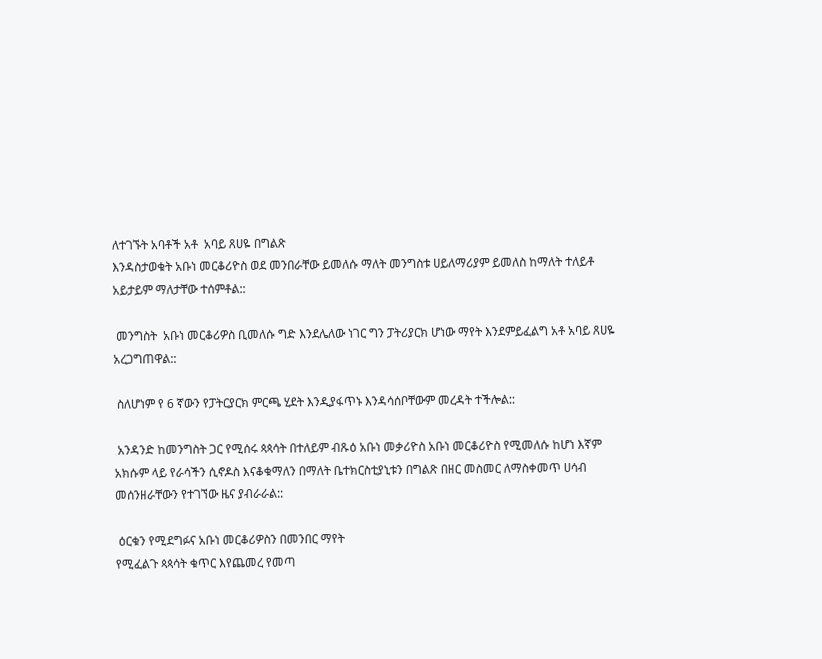ለተገኙት አባቶች አቶ  አባይ ጸሀዬ በግልጽ
እንዳስታወቁት አቡነ መርቆሪዮስ ወደ መንበራቸው ይመለሱ ማለት መንግስቱ ሀይለማሪያም ይመለስ ከማለት ተለይቶ
አይታይም ማለታቸው ተሰምቶል::

 መንግስት  አቡነ መርቆሪዎስ ቢመለሱ ግድ እንደሌለው ነገር ግን ፓትሪያርክ ሆነው ማየት እንደምይፈልግ አቶ አባይ ጸሀዬ አረጋግጠዋል::

 ስለሆነም የ 6 ኛውን የፓትርያርክ ምርጫ ሂደት እንዲያፋጥኑ እንዳሳሰቦቸውም መረዳት ተችሎል::

 አንዳንድ ከመንግስት ጋር የሚሰሩ ጳጳሳት በተለይም ብጹዕ አቡነ መቃሪዮስ አቡነ መርቆሪዮስ የሚመለሱ ከሆነ እኛም
አክሱም ላይ የራሳችን ሲኖዶስ እናቆቁማለን በማለት ቤተክርስቲያኒቱን በግልጽ በዘር መስመር ለማስቀመጥ ሀሳብ
መሰንዘራቸውን የተገኘው ዜና ያብራራል::

 ዕርቁን የሚደግፉና አቡነ መርቆሪዎስን በመንበር ማየት
የሚፈልጉ ጳጳሳት ቁጥር እየጨመረ የመጣ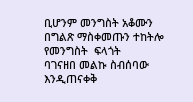ቢሆንም መንግስት አቆሙን በግልጽ ማስቀመጡን ተከትሎ የመንግስት  ፍላጎት
ባገናዘበ መልኩ ስብሰባው እንዲጠናቀቅ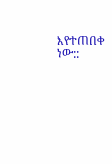እየተጠበቀ ነው::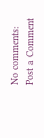No comments:
Post a Comment